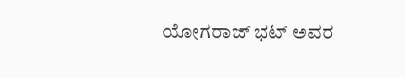ಯೋಗರಾಜ್ ಭಟ್ ಅವರ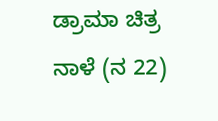ಡ್ರಾಮಾ ಚಿತ್ರ ನಾಳೆ (ನ 22)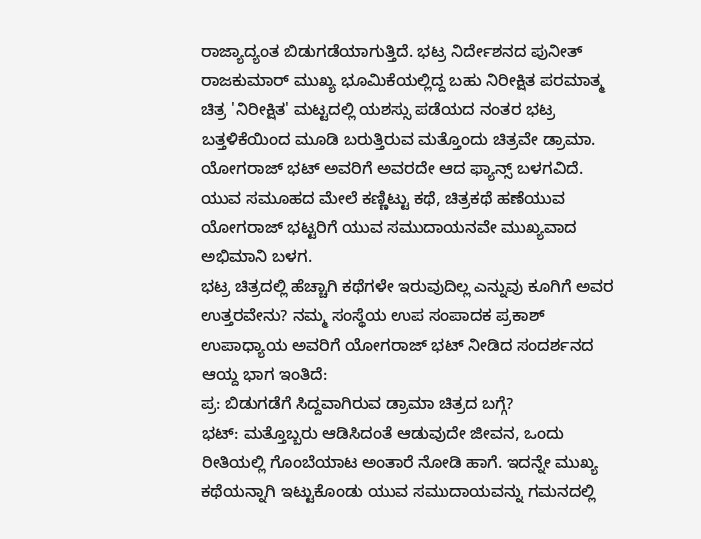ರಾಜ್ಯಾದ್ಯಂತ ಬಿಡುಗಡೆಯಾಗುತ್ತಿದೆ. ಭಟ್ರ ನಿರ್ದೇಶನದ ಪುನೀತ್ ರಾಜಕುಮಾರ್ ಮುಖ್ಯ ಭೂಮಿಕೆಯಲ್ಲಿದ್ದ ಬಹು ನಿರೀಕ್ಷಿತ ಪರಮಾತ್ಮ ಚಿತ್ರ 'ನಿರೀಕ್ಷಿತ' ಮಟ್ಟದಲ್ಲಿ ಯಶಸ್ಸು ಪಡೆಯದ ನಂತರ ಭಟ್ರ ಬತ್ತಳಿಕೆಯಿಂದ ಮೂಡಿ ಬರುತ್ತಿರುವ ಮತ್ತೊಂದು ಚಿತ್ರವೇ ಡ್ರಾಮಾ.
ಯೋಗರಾಜ್ ಭಟ್ ಅವರಿಗೆ ಅವರದೇ ಆದ ಫ್ಯಾನ್ಸ್ ಬಳಗವಿದೆ. ಯುವ ಸಮೂಹದ ಮೇಲೆ ಕಣ್ಣಿಟ್ಟು ಕಥೆ, ಚಿತ್ರಕಥೆ ಹಣೆಯುವ ಯೋಗರಾಜ್ ಭಟ್ಟರಿಗೆ ಯುವ ಸಮುದಾಯನವೇ ಮುಖ್ಯವಾದ ಅಭಿಮಾನಿ ಬಳಗ.
ಭಟ್ರ ಚಿತ್ರದಲ್ಲಿ ಹೆಚ್ಚಾಗಿ ಕಥೆಗಳೇ ಇರುವುದಿಲ್ಲ ಎನ್ನುವು ಕೂಗಿಗೆ ಅವರ ಉತ್ತರವೇನು? ನಮ್ಮ ಸಂಸ್ಥೆಯ ಉಪ ಸಂಪಾದಕ ಪ್ರಕಾಶ್ ಉಪಾಧ್ಯಾಯ ಅವರಿಗೆ ಯೋಗರಾಜ್ ಭಟ್ ನೀಡಿದ ಸಂದರ್ಶನದ ಆಯ್ದ ಭಾಗ ಇಂತಿದೆ:
ಪ್ರ: ಬಿಡುಗಡೆಗೆ ಸಿದ್ದವಾಗಿರುವ ಡ್ರಾಮಾ ಚಿತ್ರದ ಬಗ್ಗೆ?
ಭಟ್: ಮತ್ತೊಬ್ಬರು ಆಡಿಸಿದಂತೆ ಆಡುವುದೇ ಜೀವನ, ಒಂದು ರೀತಿಯಲ್ಲಿ ಗೊಂಬೆಯಾಟ ಅಂತಾರೆ ನೋಡಿ ಹಾಗೆ. ಇದನ್ನೇ ಮುಖ್ಯ ಕಥೆಯನ್ನಾಗಿ ಇಟ್ಟುಕೊಂಡು ಯುವ ಸಮುದಾಯವನ್ನು ಗಮನದಲ್ಲಿ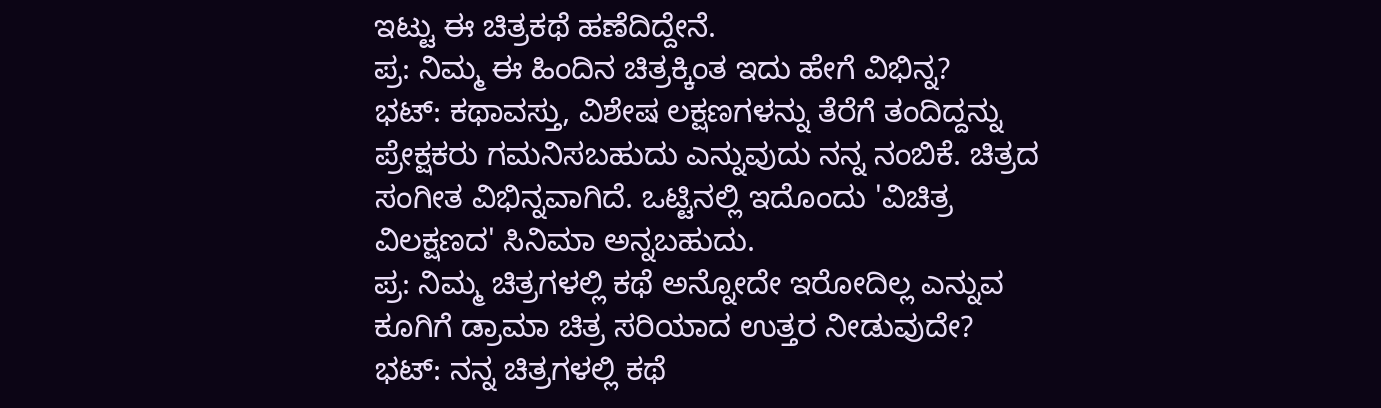ಇಟ್ಟು ಈ ಚಿತ್ರಕಥೆ ಹಣೆದಿದ್ದೇನೆ.
ಪ್ರ: ನಿಮ್ಮ ಈ ಹಿಂದಿನ ಚಿತ್ರಕ್ಕಿಂತ ಇದು ಹೇಗೆ ವಿಭಿನ್ನ?
ಭಟ್: ಕಥಾವಸ್ತು, ವಿಶೇಷ ಲಕ್ಷಣಗಳನ್ನು ತೆರೆಗೆ ತಂದಿದ್ದನ್ನು ಪ್ರೇಕ್ಷಕರು ಗಮನಿಸಬಹುದು ಎನ್ನುವುದು ನನ್ನ ನಂಬಿಕೆ. ಚಿತ್ರದ ಸಂಗೀತ ವಿಭಿನ್ನವಾಗಿದೆ. ಒಟ್ಟಿನಲ್ಲಿ ಇದೊಂದು 'ವಿಚಿತ್ರ ವಿಲಕ್ಷಣದ' ಸಿನಿಮಾ ಅನ್ನಬಹುದು.
ಪ್ರ: ನಿಮ್ಮ ಚಿತ್ರಗಳಲ್ಲಿ ಕಥೆ ಅನ್ನೋದೇ ಇರೋದಿಲ್ಲ ಎನ್ನುವ ಕೂಗಿಗೆ ಡ್ರಾಮಾ ಚಿತ್ರ ಸರಿಯಾದ ಉತ್ತರ ನೀಡುವುದೇ?
ಭಟ್: ನನ್ನ ಚಿತ್ರಗಳಲ್ಲಿ ಕಥೆ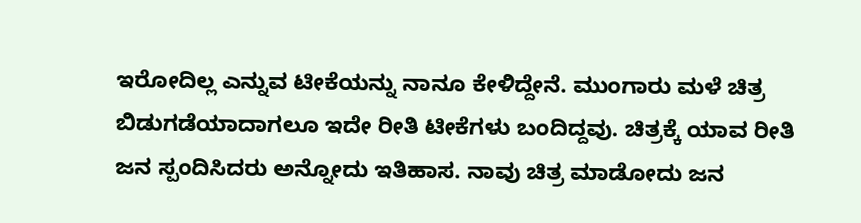ಇರೋದಿಲ್ಲ ಎನ್ನುವ ಟೀಕೆಯನ್ನು ನಾನೂ ಕೇಳಿದ್ದೇನೆ. ಮುಂಗಾರು ಮಳೆ ಚಿತ್ರ ಬಿಡುಗಡೆಯಾದಾಗಲೂ ಇದೇ ರೀತಿ ಟೀಕೆಗಳು ಬಂದಿದ್ದವು. ಚಿತ್ರಕ್ಕೆ ಯಾವ ರೀತಿ ಜನ ಸ್ಪಂದಿಸಿದರು ಅನ್ನೋದು ಇತಿಹಾಸ. ನಾವು ಚಿತ್ರ ಮಾಡೋದು ಜನ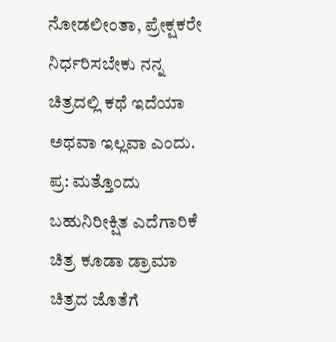ನೋಡಲೀಂತಾ, ಪ್ರೇಕ್ಷಕರೇ ನಿರ್ಧರಿಸಬೇಕು ನನ್ನ ಚಿತ್ರದಲ್ಲಿ ಕಥೆ ಇದೆಯಾ ಅಥವಾ ಇಲ್ಲವಾ ಎಂದು.
ಪ್ರ: ಮತ್ತೊಂದು ಬಹುನಿರೀಕ್ಷಿತ ಎದೆಗಾರಿಕೆ ಚಿತ್ರ ಕೂಡಾ ಡ್ರಾಮಾ ಚಿತ್ರದ ಜೊತೆಗೆ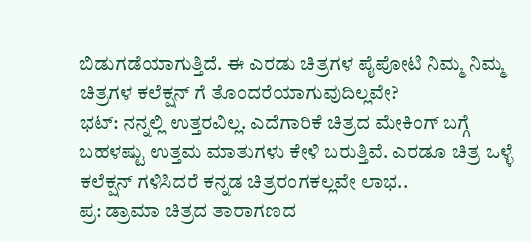ಬಿಡುಗಡೆಯಾಗುತ್ತಿದೆ. ಈ ಎರಡು ಚಿತ್ರಗಳ ಪೈಪೋಟಿ ನಿಮ್ಮ ನಿಮ್ಮ ಚಿತ್ರಗಳ ಕಲೆಕ್ಷನ್ ಗೆ ತೊಂದರೆಯಾಗುವುದಿಲ್ಲವೇ?
ಭಟ್: ನನ್ನಲ್ಲಿ ಉತ್ತರವಿಲ್ಲ. ಎದೆಗಾರಿಕೆ ಚಿತ್ರದ ಮೇಕಿಂಗ್ ಬಗ್ಗೆ ಬಹಳಷ್ಟು ಉತ್ತಮ ಮಾತುಗಳು ಕೇಳಿ ಬರುತ್ತಿವೆ. ಎರಡೂ ಚಿತ್ರ ಒಳ್ಳೆ ಕಲೆಕ್ಷನ್ ಗಳಿಸಿದರೆ ಕನ್ನಡ ಚಿತ್ರರಂಗಕಲ್ಲವೇ ಲಾಭ..
ಪ್ರ: ಡ್ರಾಮಾ ಚಿತ್ರದ ತಾರಾಗಣದ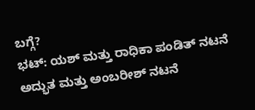ಬಗ್ಗೆ?
ಭಟ್: ಯಶ್ ಮತ್ತು ರಾಧಿಕಾ ಪಂಡಿತ್ ನಟನೆ ಅದ್ಭುತ ಮತ್ತು ಅಂಬರೀಶ್ ನಟನೆ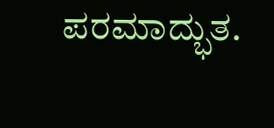ಪರಮಾದ್ಭುತ.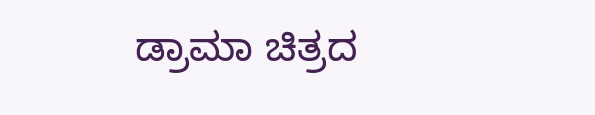ಡ್ರಾಮಾ ಚಿತ್ರದ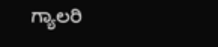ಗ್ಯಾಲರಿ